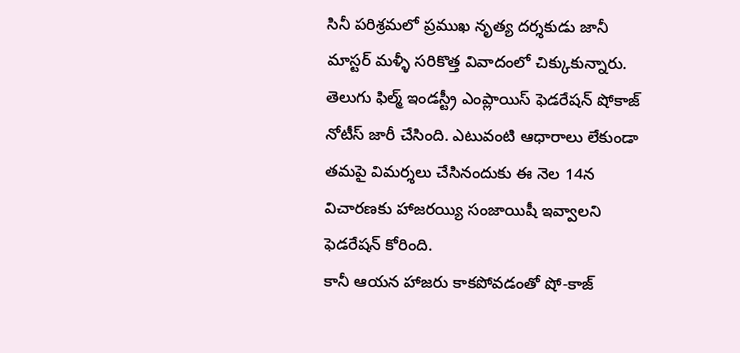సినీ పరిశ్రమలో ప్రముఖ నృత్య దర్శకుడు జానీ మాస్టర్ మళ్ళీ సరికొత్త వివాదంలో చిక్కుకున్నారు. తెలుగు ఫిల్మ్ ఇండస్ట్రీ ఎంప్లాయిస్ ఫెడరేషన్ షోకాజ్ నోటీస్ జారీ చేసింది. ఎటువంటి ఆధారాలు లేకుండా తమపై విమర్శలు చేసినందుకు ఈ నెల 14న విచారణకు హాజరయ్యి సంజాయిషీ ఇవ్వాలని ఫెడరేషన్ కోరింది.
కానీ ఆయన హాజరు కాకపోవడంతో షో-కాజ్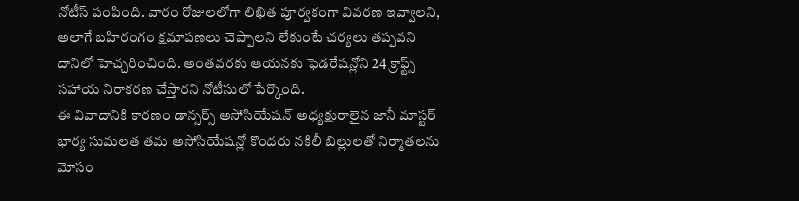నోటీస్ పంపింది. వారం రోజులలోగా లిఖిత పూర్వకంగా వివరణ ఇవ్వాలని, అలాగే బహిరంగం క్షమాపణలు చెప్పాలని లేకుంటే చర్యలు తప్పవని దానిలో హెచ్చరించింది. అంతవరకు ఆయనకు ఫెడరేషన్లోని 24 క్రాఫ్ట్స్ సహాయ నిరాకరణ చేస్తారని నోటీసులో పేర్కొంది.
ఈ వివాదానికి కారణం డాన్సర్స్ అసోసియేషన్ అధ్యక్షురాలైన జానీ మాస్టర్ భార్య సుమలత తమ అసోసియేషన్లో కొందరు నకిలీ బిల్లులతో నిర్మాతలను మోసం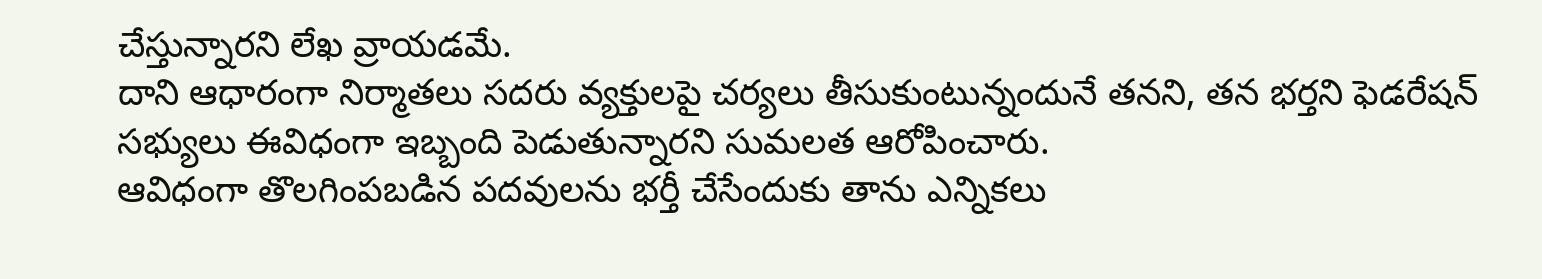చేస్తున్నారని లేఖ వ్రాయడమే.
దాని ఆధారంగా నిర్మాతలు సదరు వ్యక్తులపై చర్యలు తీసుకుంటున్నందునే తనని, తన భర్తని ఫెడరేషన్ సభ్యులు ఈవిధంగా ఇబ్బంది పెడుతున్నారని సుమలత ఆరోపించారు.
ఆవిధంగా తొలగింపబడిన పదవులను భర్తీ చేసేందుకు తాను ఎన్నికలు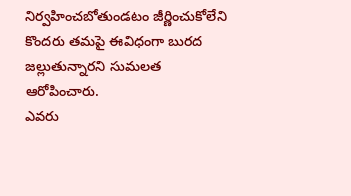నిర్వహించబోతుండటం జీర్ణించుకోలేని కొందరు తమపై ఈవిధంగా బురద జల్లుతున్నారని సుమలత ఆరోపించారు.
ఎవరు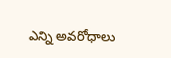ఎన్ని అవరోధాలు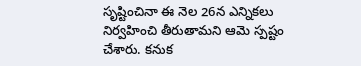సృష్టించినా ఈ నెల 26న ఎన్నికలు నిర్వహించి తీరుతామని ఆమె స్పష్టం చేశారు. కనుక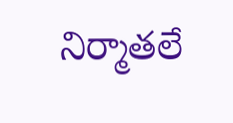నిర్మాతలే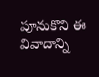పూనుకొని ఈ వివాదాన్ని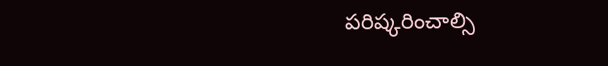పరిష్కరించాల్సి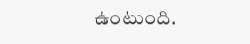ఉంటుంది.